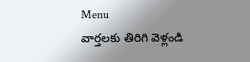Menu
వార్తలకు తిరిగి వెళ్లండి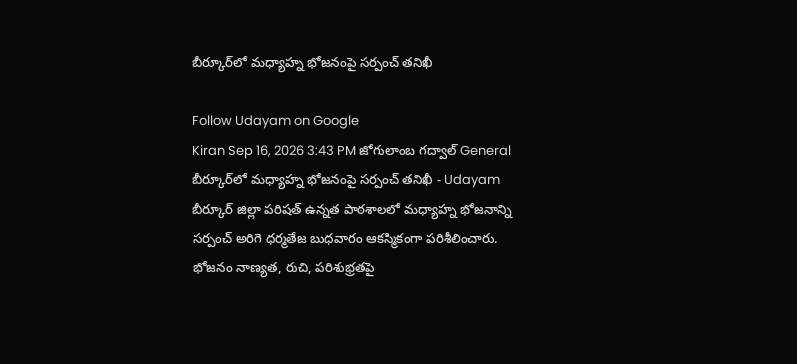బీర్కూర్‌లో మధ్యాహ్న భోజనంపై సర్పంచ్‌ తనిఖీ

Follow Udayam on Google
Kiran Sep 16, 2026 3:43 PM జోగులాంబ గద్వాల్ General
బీర్కూర్‌లో మధ్యాహ్న భోజనంపై సర్పంచ్‌ తనిఖీ - Udayam
బీర్కూర్‌ జిల్లా పరిషత్‌ ఉన్నత పాఠశాలలో మధ్యాహ్న భోజనాన్ని సర్పంచ్‌ అరిగె ధర్మతేజ బుధవారం ఆకస్మికంగా పరిశీలించారు. భోజనం నాణ్యత, రుచి, పరిశుభ్రతపై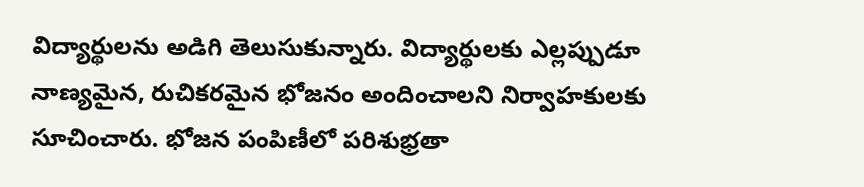విద్యార్థులను అడిగి తెలుసుకున్నారు. విద్యార్థులకు ఎల్లప్పుడూ నాణ్యమైన, రుచికరమైన భోజనం అందించాలని నిర్వాహకులకు సూచించారు. భోజన పంపిణీలో పరిశుభ్రతా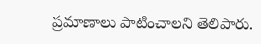ప్రమాణాలు పాటించాలని తెలిపారు.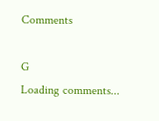Comments

G
Loading comments...